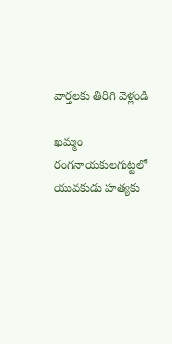వార్తలకు తిరిగి వెళ్లండి

ఖమ్మం రంగనాయకులగుట్టలో యువకుడు హత్యకు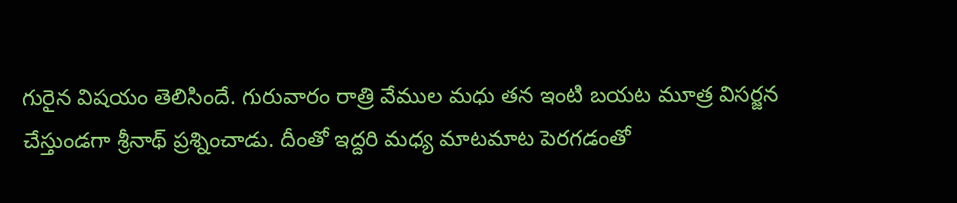గురైన విషయం తెలిసిందే. గురువారం రాత్రి వేముల మధు తన ఇంటి బయట మూత్ర విసర్జన చేస్తుండగా శ్రీనాథ్ ప్రశ్నించాడు. దీంతో ఇద్దరి మధ్య మాటమాట పెరగడంతో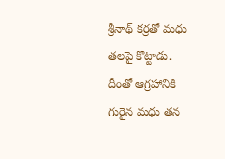శ్రీనాథ్ కర్రతో మధు తలపై కొట్టాడు.
దీంతో ఆగ్రహానికి గురైన మధు తన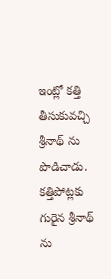ఇంట్లో కత్తి తీసుకువచ్చి శ్రీనాథ్ ను పొడిచాడు. కత్తిపోట్లకు గురైన శ్రీనాథ్ ను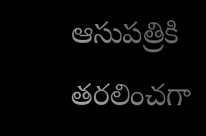ఆసుపత్రికి తరలించగా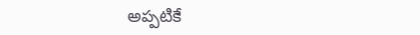అప్పటికే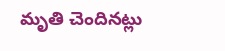మృతి చెందినట్లు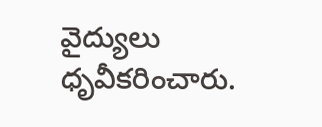వైద్యులు ధృవీకరించారు.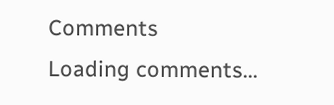Comments
Loading comments...